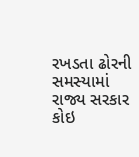રખડતા ઢોરની સમસ્યામાં રાજ્ય સરકાર કોઇ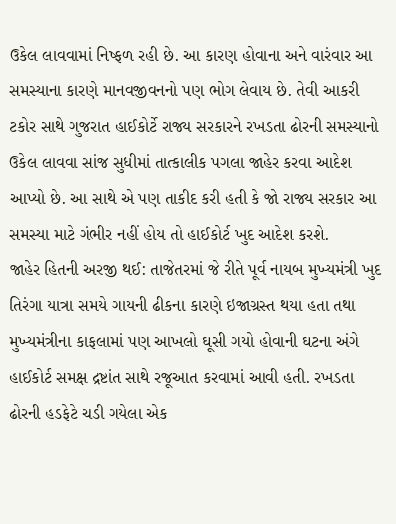ઉકેલ લાવવામાં નિષ્ફળ રહી છે. આ કારણ હોવાના અને વારંવાર આ સમસ્યાના કારણે માનવજીવનનો પણ ભોગ લેવાય છે. તેવી આકરી ટકોર સાથે ગુજરાત હાઈકોર્ટે રાજ્ય સરકારને રખડતા ઢોરની સમસ્યાનો ઉકેલ લાવવા સાંજ સુધીમાં તાત્કાલીક પગલા જાહેર કરવા આદેશ આપ્યો છે. આ સાથે એ પણ તાકીદ કરી હતી કે જો રાજ્ય સરકાર આ સમસ્યા માટે ગંભીર નહીં હોય તો હાઈકોર્ટ ખુદ આદેશ કરશે.
જાહેર હિતની અરજી થઈ: તાજેતરમાં જે રીતે પૂર્વ નાયબ મુખ્યમંત્રી ખુદ તિરંગા યાત્રા સમયે ગાયની ઢીકના કારણે ઇજાગ્રસ્ત થયા હતા તથા મુખ્યમંત્રીના કાફલામાં પણ આખલો ઘૂસી ગયો હોવાની ઘટના અંગે હાઈકોર્ટ સમક્ષ દ્રષ્ટાંત સાથે રજૂઆત કરવામાં આવી હતી. રખડતા ઢોરની હડફેટે ચડી ગયેલા એક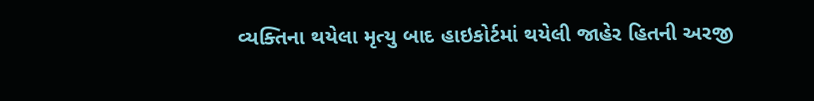વ્યક્તિના થયેલા મૃત્યુ બાદ હાઇકોર્ટમાં થયેલી જાહેર હિતની અરજી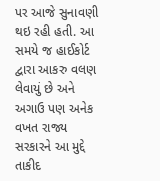પર આજે સુનાવણી થઇ રહી હતી. આ સમયે જ હાઈકોર્ટ દ્વારા આકરુ વલણ લેવાયું છે અને અગાઉ પણ અનેક વખત રાજ્ય સરકારને આ મુદ્દે તાકીદ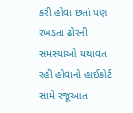કરી હોવા છતાં પણ રખડતા ઢોરની સમસ્યાઓ યથાવત રહી હોવાનો હાઈકોર્ટ સામે રજૂઆત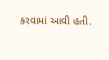કરવામાં આવી હતી.